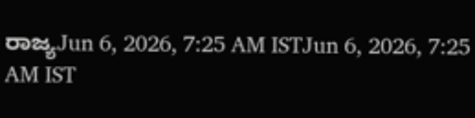ರಾಜ್ಯJun 6, 2026, 7:25 AM ISTJun 6, 2026, 7:25 AM IST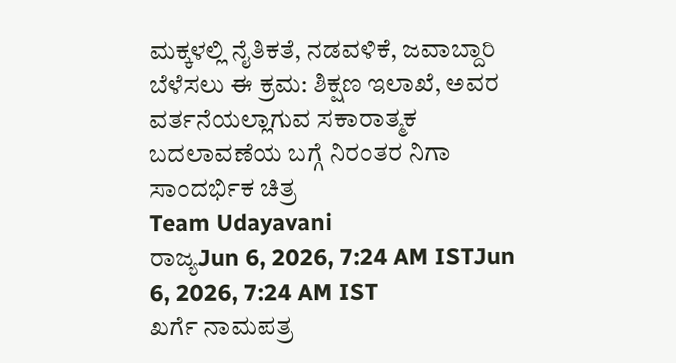ಮಕ್ಕಳಲ್ಲಿ ನೈತಿಕತೆ, ನಡವಳಿಕೆ, ಜವಾಬ್ದಾರಿ ಬೆಳೆಸಲು ಈ ಕ್ರಮ: ಶಿಕ್ಷಣ ಇಲಾಖೆ, ಅವರ ವರ್ತನೆಯಲ್ಲಾಗುವ ಸಕಾರಾತ್ಮಕ ಬದಲಾವಣೆಯ ಬಗ್ಗೆ ನಿರಂತರ ನಿಗಾ
ಸಾಂದರ್ಭಿಕ ಚಿತ್ರ
Team Udayavani
ರಾಜ್ಯJun 6, 2026, 7:24 AM ISTJun 6, 2026, 7:24 AM IST
ಖರ್ಗೆ ನಾಮಪತ್ರ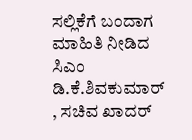ಸಲ್ಲಿಕೆಗೆ ಬಂದಾಗ ಮಾಹಿತಿ ನೀಡಿದ ಸಿಎಂ ಡಿ.ಕೆ.ಶಿವಕುಮಾರ್ , ಸಚಿವ ಖಾದರ್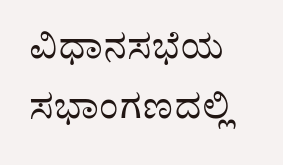ವಿಧಾನಸಭೆಯ ಸಭಾಂಗಣದಲ್ಲಿ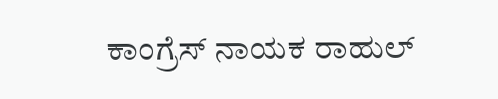ಕಾಂಗ್ರೆಸ್ ನಾಯಕ ರಾಹುಲ್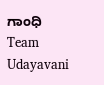ಗಾಂಧಿ
Team Udayavani